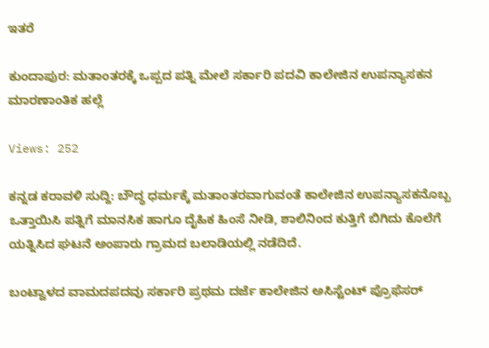ಇತರೆ

ಕುಂದಾಪುರ: ಮತಾಂತರಕ್ಕೆ ಒಪ್ಪದ ಪತ್ನಿ ಮೇಲೆ ಸರ್ಕಾರಿ ಪದವಿ ಕಾಲೇಜಿನ ಉಪನ್ಯಾಸಕನ ಮಾರಣಾಂತಿಕ ಹಲ್ಲೆ

Views: 252

ಕನ್ನಡ ಕರಾವಳಿ ಸುದ್ದಿ: ಬೌದ್ಧ ಧರ್ಮಕ್ಕೆ ಮತಾಂತರವಾಗುವಂತೆ ಕಾಲೇಜಿನ ಉಪನ್ಯಾಸಕನೊಬ್ಬ ಒತ್ತಾಯಿಸಿ ಪತ್ನಿಗೆ ಮಾನಸಿಕ ಹಾಗೂ ದೈಹಿಕ ಹಿಂಸೆ ನೀಡಿ, ಶಾಲಿನಿಂದ ಕುತ್ತಿಗೆ ಬಿಗಿದು ಕೊಲೆಗೆ ಯತ್ನಿಸಿದ ಘಟನೆ ಅಂಪಾರು ಗ್ರಾಮದ ಬಲಾಡಿಯಲ್ಲಿ ನಡೆದಿದೆ.

ಬಂಟ್ವಾಳದ ವಾಮದಪದವು ಸರ್ಕಾರಿ ಪ್ರಥಮ ದರ್ಜೆ ಕಾಲೇಜಿನ ಅಸಿಸ್ಟೆಂಟ್ ಪ್ರೊಫೆಸರ್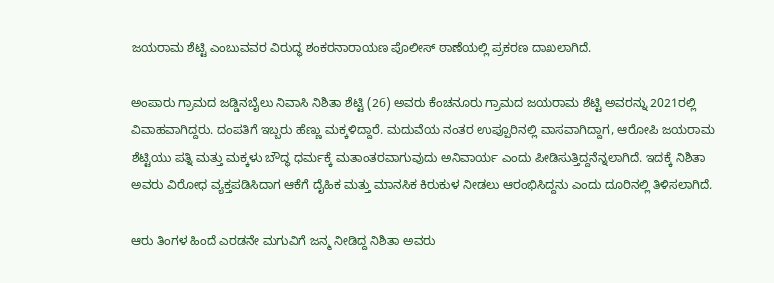ಜಯರಾಮ ಶೆಟ್ಟಿ ಎಂಬುವವರ ವಿರುದ್ಧ ಶಂಕರನಾರಾಯಣ ಪೊಲೀಸ್ ಠಾಣೆಯಲ್ಲಿ ಪ್ರಕರಣ ದಾಖಲಾಗಿದೆ.

ಅಂಪಾರು ಗ್ರಾಮದ ಜಡ್ಡಿನಬೈಲು ನಿವಾಸಿ ನಿಶಿತಾ ಶೆಟ್ಟಿ (26) ಅವರು ಕೆಂಚನೂರು ಗ್ರಾಮದ ಜಯರಾಮ ಶೆಟ್ಟಿ ಅವರನ್ನು 2021ರಲ್ಲಿ ವಿವಾಹವಾಗಿದ್ದರು. ದಂಪತಿಗೆ ಇಬ್ಬರು ಹೆಣ್ಣು ಮಕ್ಕಳಿದ್ದಾರೆ. ಮದುವೆಯ ನಂತರ ಉಪ್ಪೂರಿನಲ್ಲಿ ವಾಸವಾಗಿದ್ದಾಗ, ಆರೋಪಿ ಜಯರಾಮ ಶೆಟ್ಟಿಯು ಪತ್ನಿ ಮತ್ತು ಮಕ್ಕಳು ಬೌದ್ಧ ಧರ್ಮಕ್ಕೆ ಮತಾಂತರವಾಗುವುದು ಅನಿವಾರ್ಯ ಎಂದು ಪೀಡಿಸುತ್ತಿದ್ದನೆನ್ನಲಾಗಿದೆ. ಇದಕ್ಕೆ ನಿಶಿತಾ ಅವರು ವಿರೋಧ ವ್ಯಕ್ತಪಡಿಸಿದಾಗ ಆಕೆಗೆ ದೈಹಿಕ ಮತ್ತು ಮಾನಸಿಕ ಕಿರುಕುಳ ನೀಡಲು ಆರಂಭಿಸಿದ್ದನು ಎಂದು ದೂರಿನಲ್ಲಿ ತಿಳಿಸಲಾಗಿದೆ.

ಆರು ತಿಂಗಳ ಹಿಂದೆ ಎರಡನೇ ಮಗುವಿಗೆ ಜನ್ಮ ನೀಡಿದ್ದ ನಿಶಿತಾ ಅವರು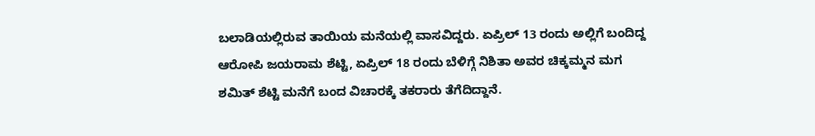ಬಲಾಡಿಯಲ್ಲಿರುವ ತಾಯಿಯ ಮನೆಯಲ್ಲಿ ವಾಸವಿದ್ದರು. ಏಪ್ರಿಲ್ 13 ರಂದು ಅಲ್ಲಿಗೆ ಬಂದಿದ್ದ ಆರೋಪಿ ಜಯರಾಮ ಶೆಟ್ಟಿ, ಏಪ್ರಿಲ್ 18 ರಂದು ಬೆಳಿಗ್ಗೆ ನಿಶಿತಾ ಅವರ ಚಿಕ್ಕಮ್ಮನ ಮಗ ಶಮಿತ್ ಶೆಟ್ಟಿ ಮನೆಗೆ ಬಂದ ವಿಚಾರಕ್ಕೆ ತಕರಾರು ತೆಗೆದಿದ್ದಾನೆ.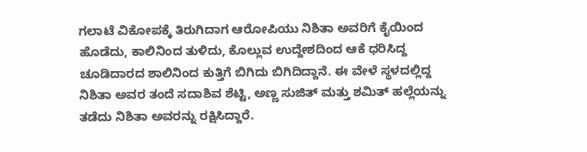ಗಲಾಟೆ ವಿಕೋಪಕ್ಕೆ ತಿರುಗಿದಾಗ ಆರೋಪಿಯು ನಿಶಿತಾ ಅವರಿಗೆ ಕೈಯಿಂದ ಹೊಡೆದು, ಕಾಲಿನಿಂದ ತುಳಿದು, ಕೊಲ್ಲುವ ಉದ್ದೇಶದಿಂದ ಆಕೆ ಧರಿಸಿದ್ದ ಚೂಡಿದಾರದ ಶಾಲಿನಿಂದ ಕುತ್ತಿಗೆ ಬಿಗಿದು ಬಿಗಿದಿದ್ದಾನೆ. ಈ ವೇಳೆ ಸ್ಥಳದಲ್ಲಿದ್ದ ನಿಶಿತಾ ಅವರ ತಂದೆ ಸದಾಶಿವ ಶೆಟ್ಟಿ, ಅಣ್ಣ ಸುಜಿತ್ ಮತ್ತು ಶಮಿತ್ ಹಲ್ಲೆಯನ್ನು ತಡೆದು ನಿಶಿತಾ ಅವರನ್ನು ರಕ್ಷಿಸಿದ್ದಾರೆ.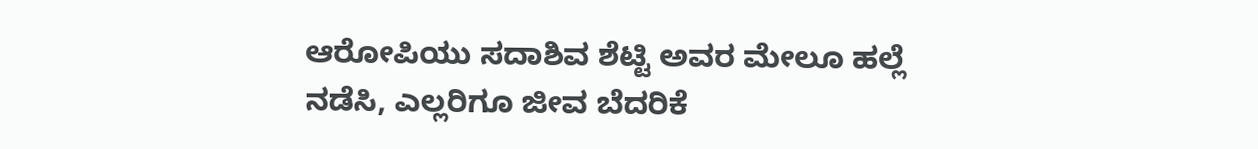ಆರೋಪಿಯು ಸದಾಶಿವ ಶೆಟ್ಟಿ ಅವರ ಮೇಲೂ ಹಲ್ಲೆ ನಡೆಸಿ, ಎಲ್ಲರಿಗೂ ಜೀವ ಬೆದರಿಕೆ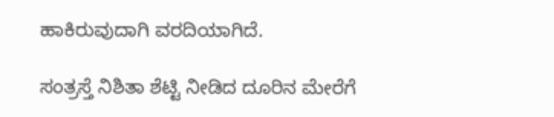ಹಾಕಿರುವುದಾಗಿ ವರದಿಯಾಗಿದೆ.

ಸಂತ್ರಸ್ತೆ ನಿಶಿತಾ ಶೆಟ್ಟಿ ನೀಡಿದ ದೂರಿನ ಮೇರೆಗೆ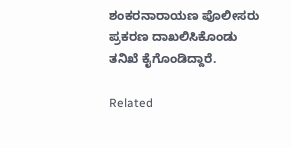ಶಂಕರನಾರಾಯಣ ಪೊಲೀಸರು ಪ್ರಕರಣ ದಾಖಲಿಸಿಕೊಂಡು ತನಿಖೆ ಕೈಗೊಂಡಿದ್ದಾರೆ.

Related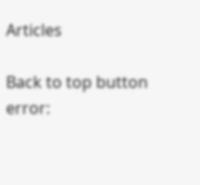Articles

Back to top button
error: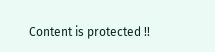Content is protected !!